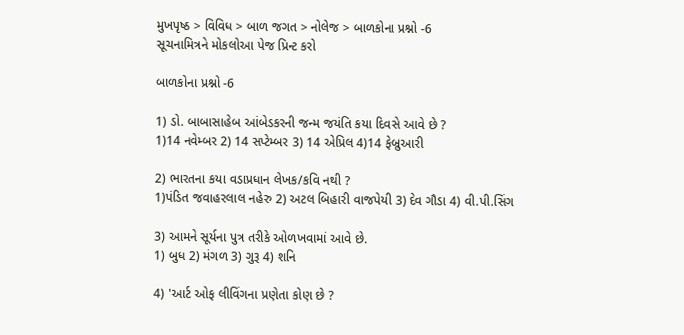મુખપૃષ્ઠ > વિવિધ > બાળ જગત > નોલેજ > બાળકોના પ્રશ્નો -6
સૂચનામિત્રને મોકલોઆ પેજ પ્રિન્ટ કરો

બાળકોના પ્રશ્નો -6

1) ડો. બાબાસાહેબ આંબેડકરની જન્મ જયંતિ કયા દિવસે આવે છે ?
1)14 નવેમ્બર 2) 14 સપ્ટેમ્બર 3) 14 એપ્રિલ 4)14 ફેબ્રુઆરી

2) ભારતના કયા વડાપ્રધાન લેખક/કવિ નથી ?
1)પંડિત જવાહરલાલ નહેરુ 2) અટલ બિહારી વાજપેયી 3) દેવ ગૌડા 4) વી.પી.સિંગ

3) આમને સૂર્યના પુત્ર તરીકે ઓળખવામાં આવે છે.
1) બુધ 2) મંગળ 3) ગુરૂ 4) શનિ

4) 'આર્ટ ઓફ લીવિંગના પ્રણેતા કોણ છે ?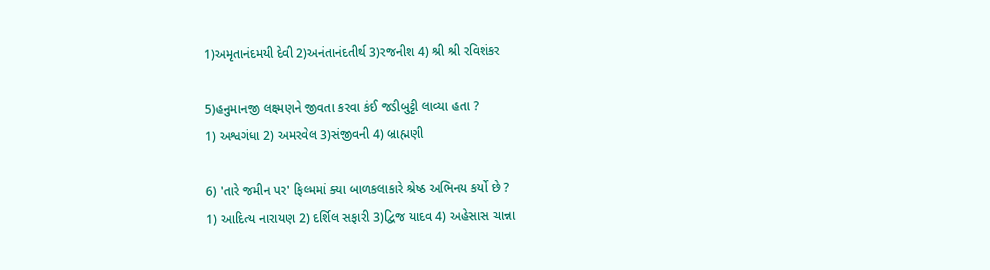1)અમૃતાનંદમયી દેવી 2)અનંતાનંદતીર્થ 3)રજનીશ 4) શ્રી શ્રી રવિશંકર

5)હનુમાનજી લક્ષ્મણને જીવતા કરવા કંઈ જડીબુટ્ટી લાવ્યા હતા ?
1) અશ્વગંધા 2) અમરવેલ 3)સંજીવની 4) બ્રાહ્મણી

6) 'તારે જમીન પર' ફિલ્મમાં ક્યા બાળકલાકારે શ્રેષ્ઠ અભિનય કર્યો છે ?
1) આદિત્ય નારાયણ 2) દર્શિલ સફારી 3)દ્વિજ યાદવ 4) અહેસાસ ચાન્ના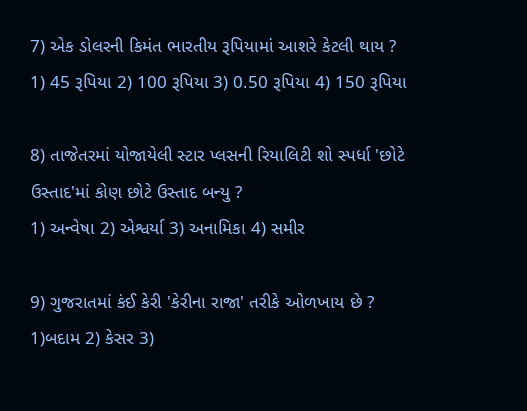7) એક ડોલરની કિમંત ભારતીય રૂપિયામાં આશરે કેટલી થાય ?
1) 45 રૂપિયા 2) 100 રૂપિયા 3) 0.50 રૂપિયા 4) 150 રૂપિયા

8) તાજેતરમાં યોજાયેલી સ્ટાર પ્લસની રિયાલિટી શો સ્પર્ધા 'છોટે ઉસ્તાદ'માં કોણ છોટે ઉસ્તાદ બન્યુ ?
1) અન્વેષા 2) એશ્વર્યા 3) અનામિકા 4) સમીર

9) ગુજરાતમાં કંઈ કેરી 'કેરીના રાજા' તરીકે ઓળખાય છે ?
1)બદામ 2) કેસર 3)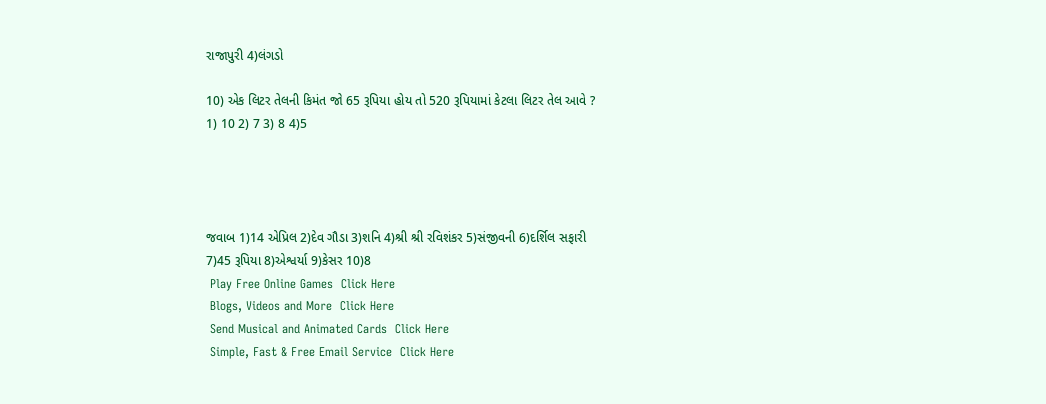રાજાપુરી 4)લંગડો

10) એક લિટર તેલની કિમંત જો 65 રૂપિયા હોય તો 520 રૂપિયામાં કેટલા લિટર તેલ આવે ?
1) 10 2) 7 3) 8 4)5




જવાબ 1)14 એપ્રિલ 2)દેવ ગૌડા 3)શનિ 4)શ્રી શ્રી રવિશંકર 5)સંજીવની 6)દર્શિલ સફારી
7)45 રૂપિયા 8)એશ્વર્યા 9)કેસર 10)8
 Play Free Online Games  Click Here
 Blogs, Videos and More  Click Here
 Send Musical and Animated Cards  Click Here
 Simple, Fast & Free Email Service  Click Here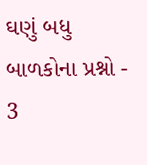ઘણું બધુ
બાળકોના પ્રશ્નો - 3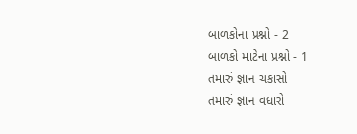બાળકોના પ્રશ્નો - 2
બાળકો માટેના પ્રશ્નો - 1
તમારું જ્ઞાન ચકાસો
તમારું જ્ઞાન વધારો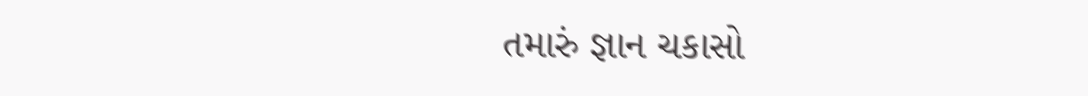તમારું જ્ઞાન ચકાસો